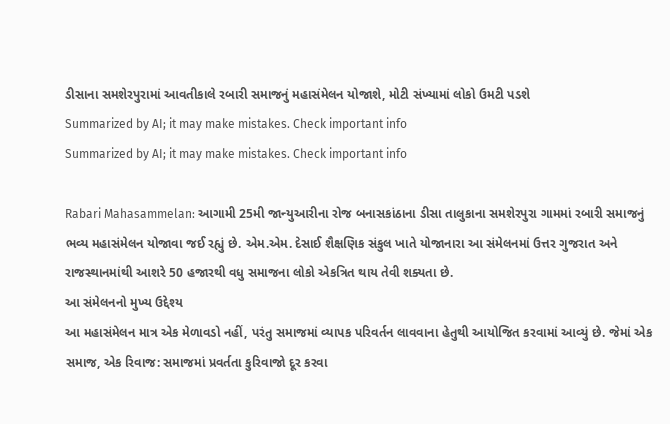ડીસાના સમશેરપુરામાં આવતીકાલે રબારી સમાજનું મહાસંમેલન યોજાશે, મોટી સંખ્યામાં લોકો ઉમટી પડશે
Summarized by AI; it may make mistakes. Check important info
Summarized by AI; it may make mistakes. Check important info

Rabari Mahasammelan: આગામી 25મી જાન્યુઆરીના રોજ બનાસકાંઠાના ડીસા તાલુકાના સમશેરપુરા ગામમાં રબારી સમાજનું ભવ્ય મહાસંમેલન યોજાવા જઈ રહ્યું છે. એમ.એમ. દેસાઈ શૈક્ષણિક સંકુલ ખાતે યોજાનારા આ સંમેલનમાં ઉત્તર ગુજરાત અને રાજસ્થાનમાંથી આશરે 50 હજારથી વધુ સમાજના લોકો એકત્રિત થાય તેવી શક્યતા છે.
આ સંમેલનનો મુખ્ય ઉદ્દેશ્ય
આ મહાસંમેલન માત્ર એક મેળાવડો નહીં, પરંતુ સમાજમાં વ્યાપક પરિવર્તન લાવવાના હેતુથી આયોજિત કરવામાં આવ્યું છે. જેમાં એક સમાજ, એક રિવાજ: સમાજમાં પ્રવર્તતા કુરિવાજો દૂર કરવા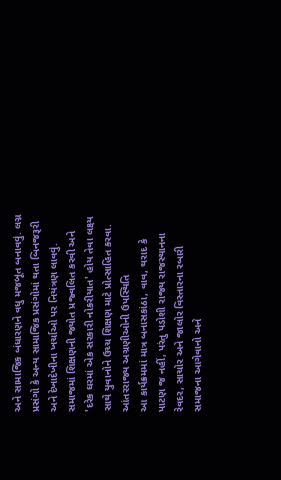અને સામાજિક બંધારણને વધુ મજબૂત બનાવવું. લગ્ન પ્રસંગો કે અન્ય સામાજિક પ્રસંગોમાં થતા બિનજરૂરી અને દેખાદેખીના ખર્ચાઓ પર નિયંત્રણ લાવવું. સમાજમાં શિક્ષણની જ્યોત પ્રજ્વલિત કરવી અને 'દરેક ઘરમાં એક સરકારી નોકરીયાત' હોય તેવા લક્ષ્ય સાથે યુવાનોને ઉચ્ચ શિક્ષણ માટે પ્રોત્સાહિત કરવા.
આંતરરાજ્ય અગ્રણીઓની ઉપસ્થિતિ
આ કાર્યક્રમમાં માત્ર બનાસકાંઠા, વાવ, થરાદ કે પાટણ જ નહીં, પરંતુ પડોશી રાજ્ય રાજસ્થાનના રેવદર, સાચોર અને જાલોર વિસ્તારના રબારી સમાજના આગેવાનો અને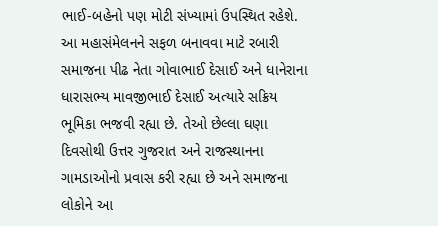ભાઈ-બહેનો પણ મોટી સંખ્યામાં ઉપસ્થિત રહેશે.
આ મહાસંમેલનને સફળ બનાવવા માટે રબારી સમાજના પીઢ નેતા ગોવાભાઈ દેસાઈ અને ધાનેરાના ધારાસભ્ય માવજીભાઈ દેસાઈ અત્યારે સક્રિય ભૂમિકા ભજવી રહ્યા છે. તેઓ છેલ્લા ઘણા દિવસોથી ઉત્તર ગુજરાત અને રાજસ્થાનના ગામડાઓનો પ્રવાસ કરી રહ્યા છે અને સમાજના લોકોને આ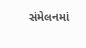સંમેલનમાં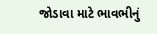જોડાવા માટે ભાવભીનું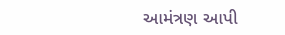આમંત્રણ આપી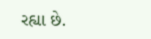રહ્યા છે.